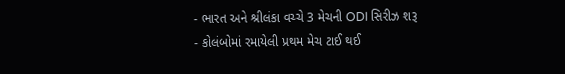- ભારત અને શ્રીલંકા વચ્ચે 3 મેચની ODI સિરીઝ શરૂ
- કોલંબોમાં રમાયેલી પ્રથમ મેચ ટાઈ થઈ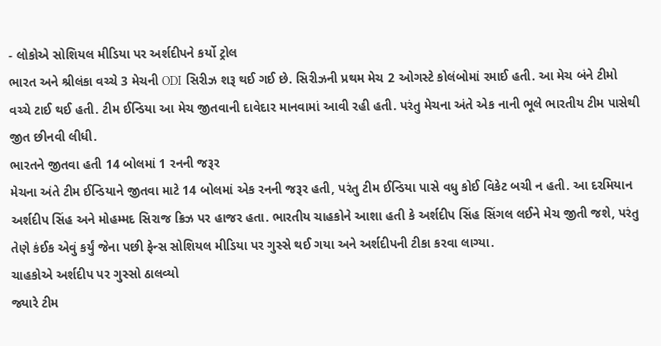- લોકોએ સોશિયલ મીડિયા પર અર્શદીપને કર્યો ટ્રોલ
ભારત અને શ્રીલંકા વચ્ચે 3 મેચની ODI સિરીઝ શરૂ થઈ ગઈ છે. સિરીઝની પ્રથમ મેચ 2 ઓગસ્ટે કોલંબોમાં રમાઈ હતી. આ મેચ બંને ટીમો વચ્ચે ટાઈ થઈ હતી. ટીમ ઈન્ડિયા આ મેચ જીતવાની દાવેદાર માનવામાં આવી રહી હતી. પરંતુ મેચના અંતે એક નાની ભૂલે ભારતીય ટીમ પાસેથી જીત છીનવી લીધી.
ભારતને જીતવા હતી 14 બોલમાં 1 રનની જરૂર
મેચના અંતે ટીમ ઈન્ડિયાને જીતવા માટે 14 બોલમાં એક રનની જરૂર હતી, પરંતુ ટીમ ઈન્ડિયા પાસે વધુ કોઈ વિકેટ બચી ન હતી. આ દરમિયાન અર્શદીપ સિંહ અને મોહમ્મદ સિરાજ ક્રિઝ પર હાજર હતા. ભારતીય ચાહકોને આશા હતી કે અર્શદીપ સિંહ સિંગલ લઈને મેચ જીતી જશે, પરંતુ તેણે કંઈક એવું કર્યું જેના પછી ફેન્સ સોશિયલ મીડિયા પર ગુસ્સે થઈ ગયા અને અર્શદીપની ટીકા કરવા લાગ્યા.
ચાહકોએ અર્શદીપ પર ગુસ્સો ઠાલવ્યો
જ્યારે ટીમ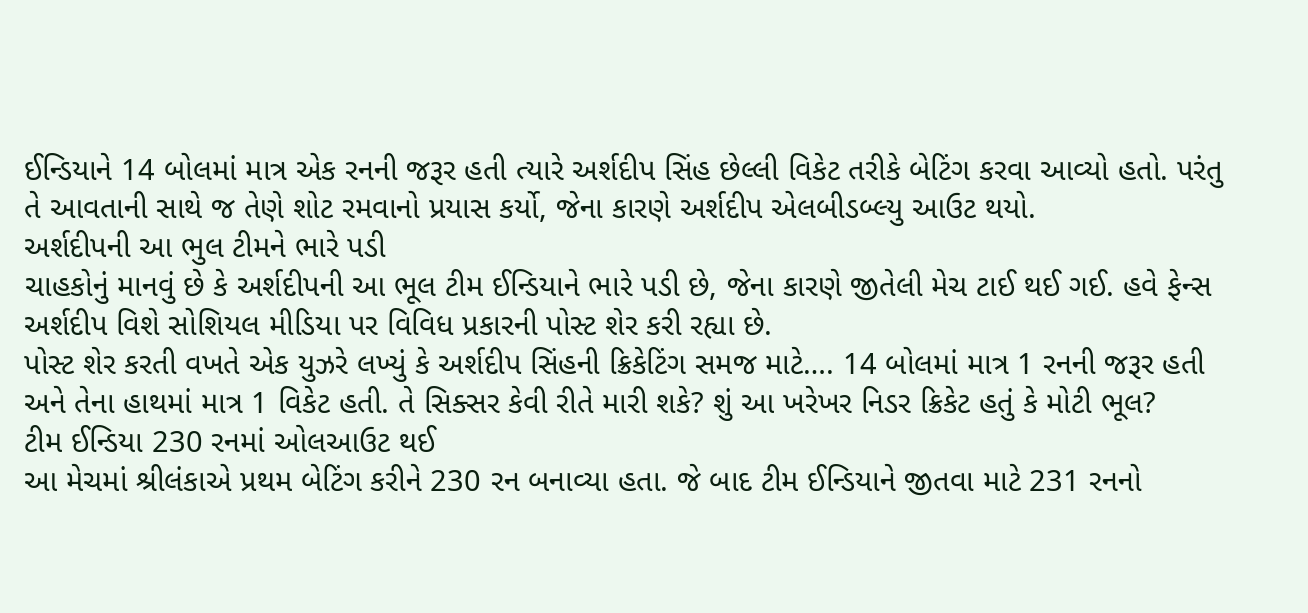ઈન્ડિયાને 14 બોલમાં માત્ર એક રનની જરૂર હતી ત્યારે અર્શદીપ સિંહ છેલ્લી વિકેટ તરીકે બેટિંગ કરવા આવ્યો હતો. પરંતુ તે આવતાની સાથે જ તેણે શોટ રમવાનો પ્રયાસ કર્યો, જેના કારણે અર્શદીપ એલબીડબ્લ્યુ આઉટ થયો.
અર્શદીપની આ ભુલ ટીમને ભારે પડી
ચાહકોનું માનવું છે કે અર્શદીપની આ ભૂલ ટીમ ઈન્ડિયાને ભારે પડી છે, જેના કારણે જીતેલી મેચ ટાઈ થઈ ગઈ. હવે ફેન્સ અર્શદીપ વિશે સોશિયલ મીડિયા પર વિવિધ પ્રકારની પોસ્ટ શેર કરી રહ્યા છે.
પોસ્ટ શેર કરતી વખતે એક યુઝરે લખ્યું કે અર્શદીપ સિંહની ક્રિકેટિંગ સમજ માટે…. 14 બોલમાં માત્ર 1 રનની જરૂર હતી અને તેના હાથમાં માત્ર 1 વિકેટ હતી. તે સિક્સર કેવી રીતે મારી શકે? શું આ ખરેખર નિડર ક્રિકેટ હતું કે મોટી ભૂલ?
ટીમ ઈન્ડિયા 230 રનમાં ઓલઆઉટ થઈ
આ મેચમાં શ્રીલંકાએ પ્રથમ બેટિંગ કરીને 230 રન બનાવ્યા હતા. જે બાદ ટીમ ઈન્ડિયાને જીતવા માટે 231 રનનો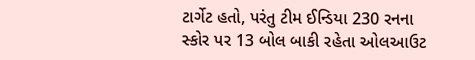ટાર્ગેટ હતો, પરંતુ ટીમ ઈન્ડિયા 230 રનના સ્કોર પર 13 બોલ બાકી રહેતા ઓલઆઉટ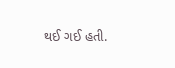થઈ ગઈ હતી.